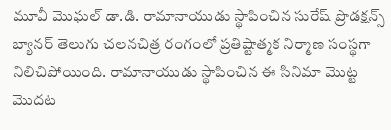మూవీ మొఘల్ డా.డి. రామానాయుడు స్థాపించిన సురేష్ ప్రొడక్షన్స్ బ్యానర్ తెలుగు చలనచిత్ర రంగంలో ప్రతిష్టాత్మక నిర్మాణ సంస్థగా నిలిచిపోయింది. రామానాయుడు స్థాపించిన ఈ సినిమా మొట్ట మొదట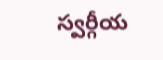స్వర్గీయ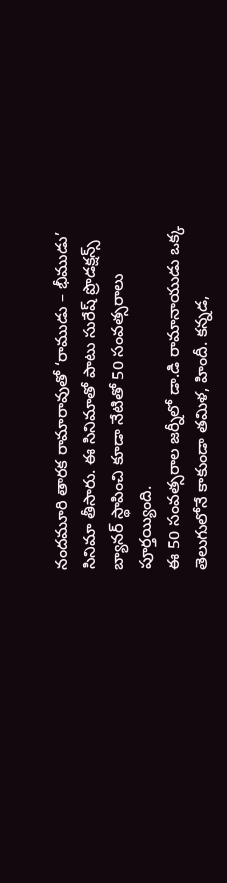నందమూరి తారక రామారావుతో ‘రాముడు – భీముడు’ సినిమా తీసారు. ఈ సినిమాతో పాటు సురేష్ ప్రొడక్షన్స్ బ్యానర్ స్థాపించి కూడా నేటితో 50 సంవత్సరాలు పూర్తయ్యింది.
ఈ 50 సంవత్సరాల జర్నీలో డా.డి రామానాయుడు ఒక్క తెలుగులోనే కాకుండా తమిళ, హిందీ. కన్నడ,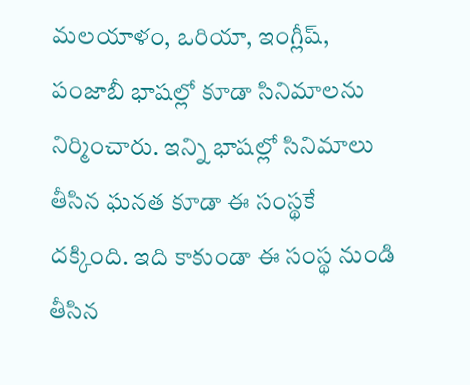మలయాళం, ఒరియా, ఇంగ్లీష్, పంజాబీ భాషల్లో కూడా సినిమాలను నిర్మించారు. ఇన్ని భాషల్లో సినిమాలు తీసిన ఘనత కూడా ఈ సంస్థకే దక్కింది. ఇది కాకుండా ఈ సంస్థ నుండి తీసిన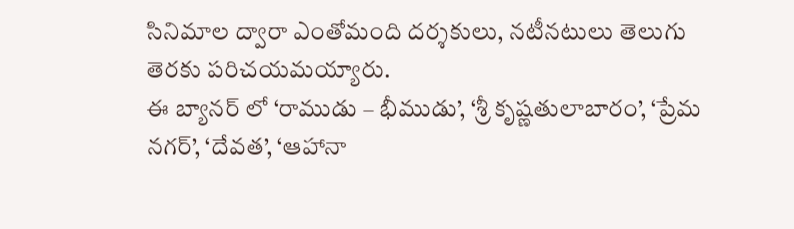సినిమాల ద్వారా ఎంతోమంది దర్శకులు, నటీనటులు తెలుగు తెరకు పరిచయమయ్యారు.
ఈ బ్యానర్ లో ‘రాముడు – భీముడు’, ‘శ్రీ కృష్ణతులాబారం’, ‘ప్రేమ నగర్’, ‘దేవత’, ‘ఆహానా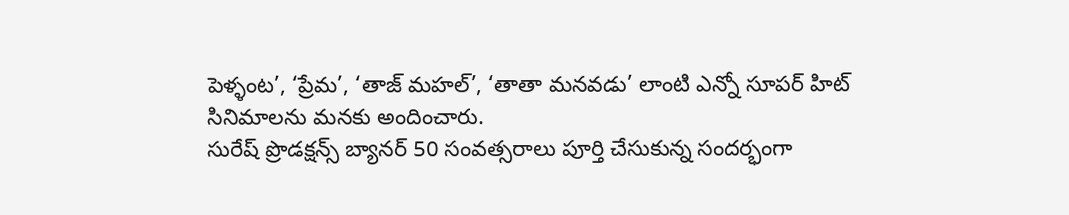పెళ్ళంట’, ‘ప్రేమ’, ‘తాజ్ మహల్’, ‘తాతా మనవడు’ లాంటి ఎన్నో సూపర్ హిట్ సినిమాలను మనకు అందించారు.
సురేష్ ప్రొడక్షన్స్ బ్యానర్ 50 సంవత్సరాలు పూర్తి చేసుకున్న సందర్భంగా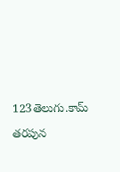123తెలుగు.కామ్ తరపున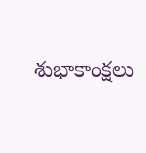శుభాకాంక్షలు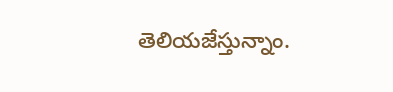తెలియజేస్తున్నాం.